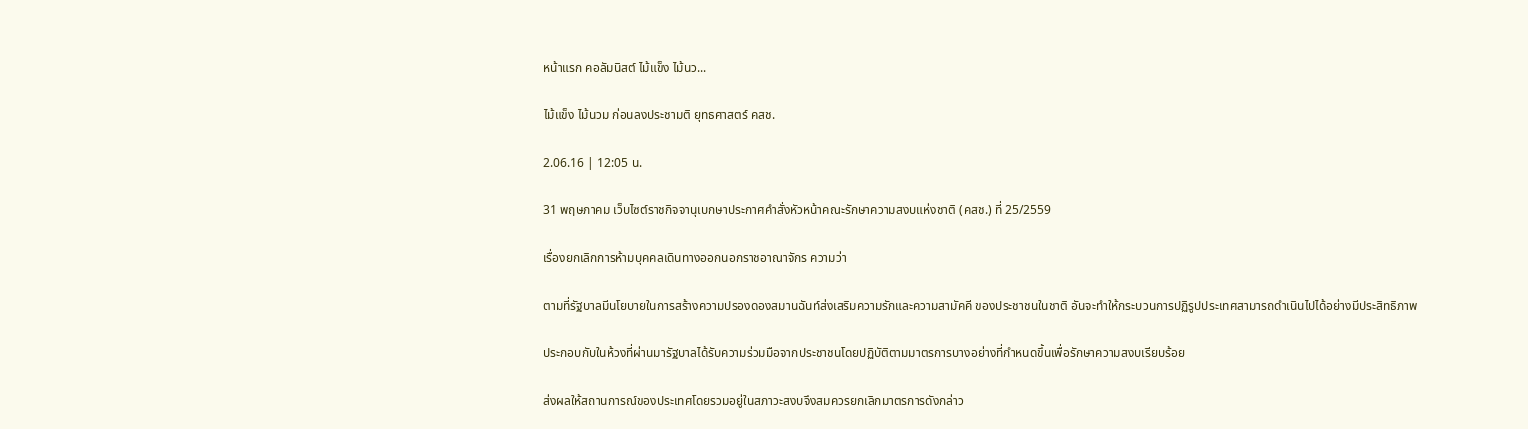หน้าแรก คอลัมนิสต์ ไม้แข็ง ไม้นว...

ไม้แข็ง ไม้นวม ก่อนลงประชามติ ยุทธศาสตร์ คสช.

2.06.16 | 12:05 น.

31 พฤษภาคม เว็บไซต์ราชกิจจานุเบกษาประกาศคำสั่งหัวหน้าคณะรักษาความสงบแห่งชาติ (คสช.) ที่ 25/2559

เรื่องยกเลิกการห้ามบุคคลเดินทางออกนอกราชอาณาจักร ความว่า

ตามที่รัฐบาลมีนโยบายในการสร้างความปรองดองสมานฉันท์ส่งเสริมความรักและความสามัคคี ของประชาชนในชาติ อันจะทำให้กระบวนการปฏิรูปประเทศสามารถดำเนินไปได้อย่างมีประสิทธิภาพ

ประกอบกับในห้วงที่ผ่านมารัฐบาลได้รับความร่วมมือจากประชาชนโดยปฏิบัติตามมาตรการบางอย่างที่กำหนดขึ้นเพื่อรักษาความสงบเรียบร้อย

ส่งผลให้สถานการณ์ของประเทศโดยรวมอยู่ในสภาวะสงบจึงสมควรยกเลิกมาตรการดังกล่าว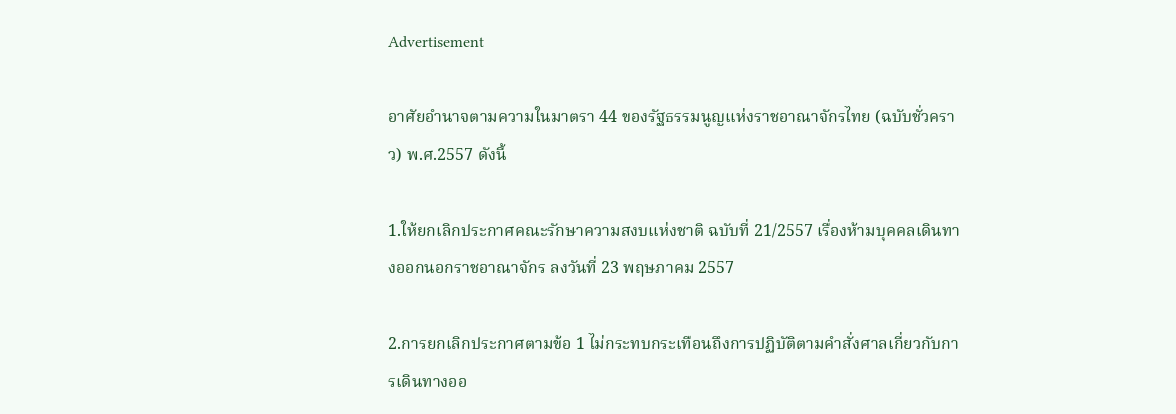Advertisement

อาศัยอำนาจตามความในมาตรา 44 ของรัฐธรรมนูญแห่งราชอาณาจักรไทย (ฉบับชั่วคราว) พ.ศ.2557 ดังนี้

1.ให้ยกเลิกประกาศคณะรักษาความสงบแห่งชาติ ฉบับที่ 21/2557 เรื่องห้ามบุคคลเดินทางออกนอกราชอาณาจักร ลงวันที่ 23 พฤษภาคม 2557

2.การยกเลิกประกาศตามข้อ 1 ไม่กระทบกระเทือนถึงการปฏิบัติตามคำสั่งศาลเกี่ยวกับการเดินทางออ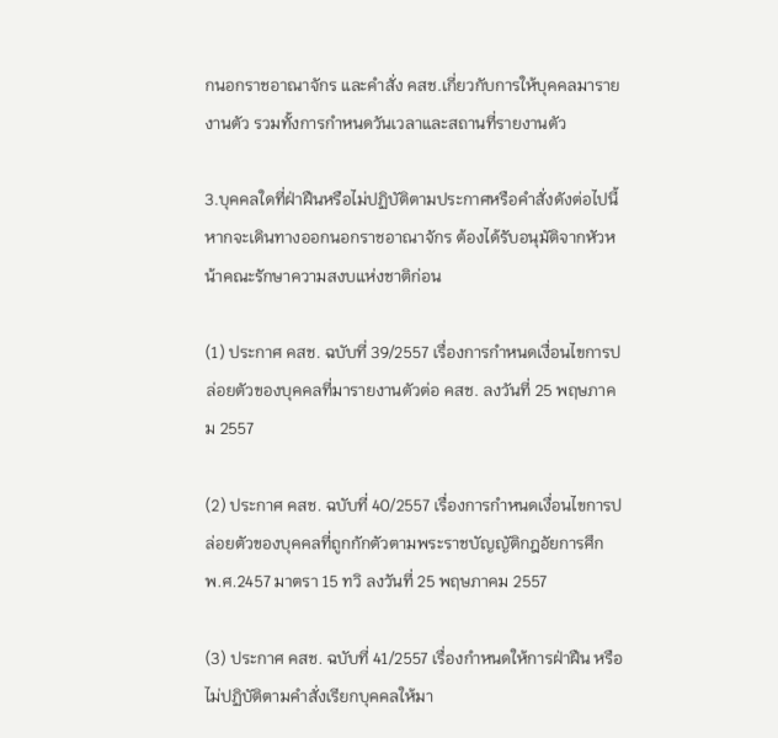กนอกราชอาณาจักร และคำสั่ง คสช.เกี่ยวกับการให้บุคคลมารายงานตัว รวมทั้งการกำหนดวันเวลาและสถานที่รายงานตัว

3.บุคคลใดที่ฝ่าฝืนหรือไม่ปฏิบัติตามประกาศหรือคำสั่งดังต่อไปนี้ หากจะเดินทางออกนอกราชอาณาจักร ต้องได้รับอนุมัติจากหัวหน้าคณะรักษาความสงบแห่งชาติก่อน

(1) ประกาศ คสช. ฉบับที่ 39/2557 เรื่องการกำหนดเงื่อนไขการปล่อยตัวของบุคคลที่มารายงานตัวต่อ คสช. ลงวันที่ 25 พฤษภาคม 2557

(2) ประกาศ คสช. ฉบับที่ 40/2557 เรื่องการกำหนดเงื่อนไขการปล่อยตัวของบุคคลที่ถูกกักตัวตามพระราชบัญญัติกฎอัยการศึก พ.ศ.2457 มาตรา 15 ทวิ ลงวันที่ 25 พฤษภาคม 2557

(3) ประกาศ คสช. ฉบับที่ 41/2557 เรื่องกำหนดให้การฝ่าฝืน หรือไม่ปฏิบัติตามคำสั่งเรียกบุคคลให้มา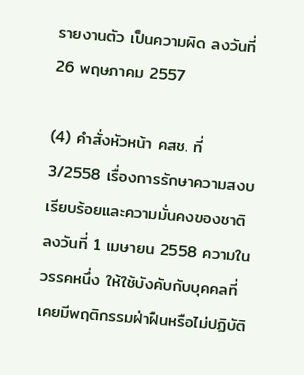รายงานตัว เป็นความผิด ลงวันที่ 26 พฤษภาคม 2557

(4) คำสั่งหัวหน้า คสช. ที่ 3/2558 เรื่องการรักษาความสงบเรียบร้อยและความมั่นคงของชาติ ลงวันที่ 1 เมษายน 2558 ความในวรรคหนึ่ง ให้ใช้บังคับกับบุคคลที่เคยมีพฤติกรรมฝ่าฝืนหรือไม่ปฏิบัติ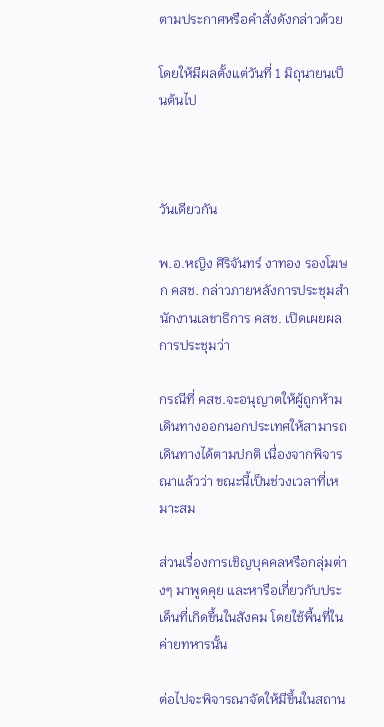ตามประกาศหรือคำสั่งดังกล่าวด้วย

โดยให้มีผลตั้งแต่วันที่ 1 มิถุนายนเป็นต้นไป



วันเดียวกัน

พ.อ.หญิง ศิริจันทร์ งาทอง รองโฆษก คสช. กล่าวภายหลังการประชุมสำนักงานเลขาธิการ คสช. เปิดเผยผลการประชุมว่า

กรณีที่ คสช.จะอนุญาตให้ผู้ถูกห้ามเดินทางออกนอกประเทศให้สามารถเดินทางได้ตามปกติ เนื่องจากพิจารณาแล้วว่า ขณะนี้เป็นช่วงเวลาที่เหมาะสม

ส่วนเรื่องการเชิญบุคคลหรือกลุ่มต่างๆ มาพูดคุย และหารือเกี่ยวกับประเด็นที่เกิดขึ้นในสังคม โดยใช้พื้นที่ในค่ายทหารนั้น

ต่อไปจะพิจารณาจัดให้มีขึ้นในสถาน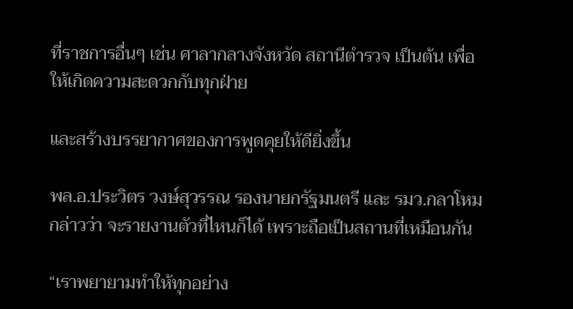ที่ราชการอื่นๆ เช่น ศาลากลางจังหวัด สถานีตำรวจ เป็นต้น เพื่อให้เกิดความสะดวกกับทุกฝ่าย

และสร้างบรรยากาศของการพูดคุยให้ดียิ่งขึ้น

พล.อ.ประวิตร วงษ์สุวรรณ รองนายกรัฐมนตรี และ รมว.กลาโหม กล่าวว่า จะรายงานตัวที่ไหนก็ได้ เพราะถือเป็นสถานที่เหมือนกัน

“เราพยายามทำให้ทุกอย่าง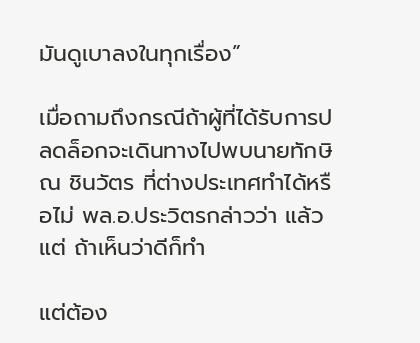มันดูเบาลงในทุกเรื่อง”

เมื่อถามถึงกรณีถ้าผู้ที่ได้รับการปลดล็อกจะเดินทางไปพบนายทักษิณ ชินวัตร ที่ต่างประเทศทำได้หรือไม่ พล.อ.ประวิตรกล่าวว่า แล้วแต่ ถ้าเห็นว่าดีก็ทำ

แต่ต้อง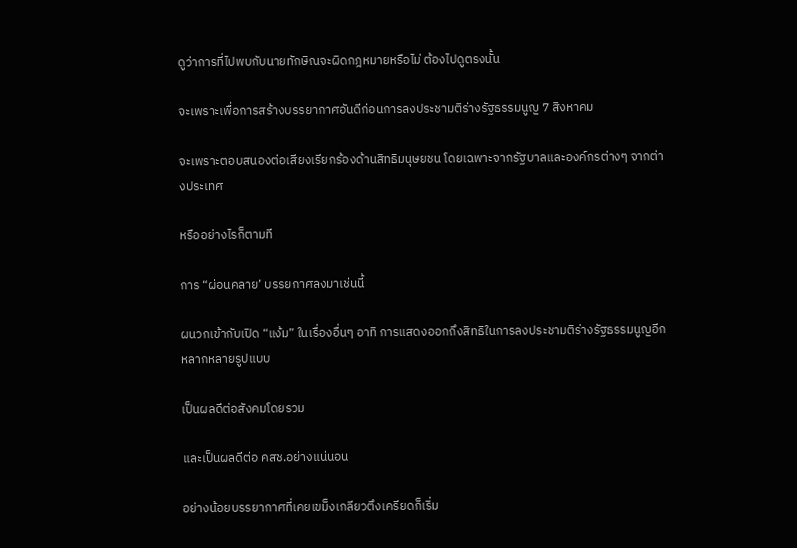ดูว่าการที่ไปพบกับนายทักษิณจะผิดกฎหมายหรือไม่ ต้องไปดูตรงนั้น

จะเพราะเพื่อการสร้างบรรยากาศอันดีก่อนการลงประชามติร่างรัฐธรรมนูญ 7 สิงหาคม

จะเพราะตอบสนองต่อเสียงเรียกร้องด้านสิทธิมนุษยชน โดยเฉพาะจากรัฐบาลและองค์กรต่างๆ จากต่างประเทศ

หรืออย่างไรก็ตามที

การ “ผ่อนคลาย’ บรรยกาศลงมาเช่นนี้

ผนวกเข้ากับเปิด “แง้ม” ในเรื่องอื่นๆ อาทิ การแสดงออกถึงสิทธิในการลงประชามติร่างรัฐธรรมนูญอีกหลากหลายรูปแบบ

เป็นผลดีต่อสังคมโดยรวม

และเป็นผลดีต่อ คสช.อย่างแน่นอน

อย่างน้อยบรรยากาศที่เคยเขม็งเกลียวตึงเครียดก็เริ่ม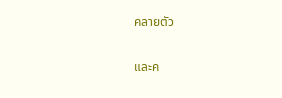คลายตัว

และค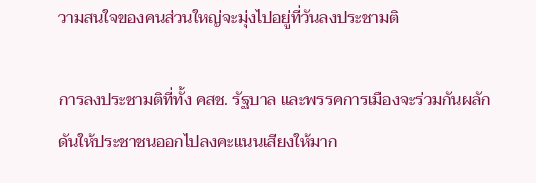วามสนใจของคนส่วนใหญ่จะมุ่งไปอยู่ที่วันลงประชามติ

การลงประชามติที่ทั้ง คสช. รัฐบาล และพรรคการเมืองจะร่วมกันผลักดันให้ประชาชนออกไปลงคะแนนเสียงให้มาก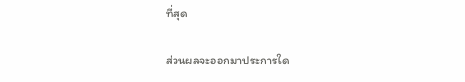ที่สุด

ส่วนผลจะออกมาประการใด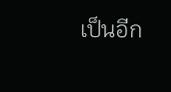เป็นอีก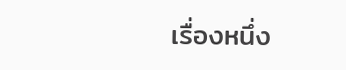เรื่องหนึ่ง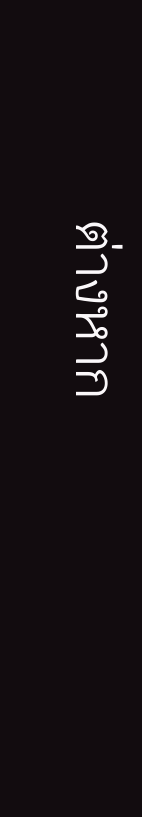ต่างหาก